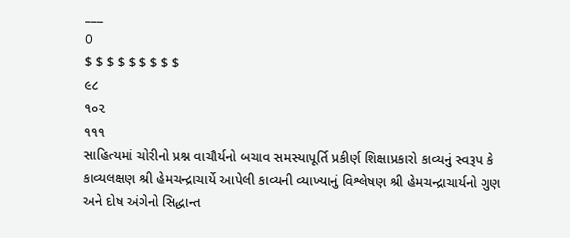___
O
$ $ $ $ $ $ $ $ $
૯૮
૧૦૨
૧૧૧
સાહિત્યમાં ચોરીનો પ્રશ્ન વાચૌર્યનો બચાવ સમસ્યાપૂર્તિ પ્રકીર્ણ શિક્ષાપ્રકારો કાવ્યનું સ્વરૂપ કે કાવ્યલક્ષણ શ્રી હેમચન્દ્રાચાર્યે આપેલી કાવ્યની વ્યાખ્યાનું વિશ્લેષણ શ્રી હેમચન્દ્રાચાર્યનો ગુણ અને દોષ અંગેનો સિદ્ધાન્ત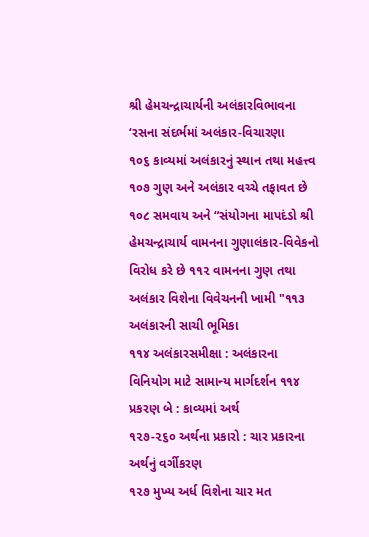શ્રી હેમચન્દ્રાચાર્યની અલંકારવિભાવના ‘રસના સંદર્ભમાં અલંકાર-વિચારણા
૧૦૬ કાવ્યમાં અલંકારનું સ્થાન તથા મહત્ત્વ
૧૦૭ ગુણ અને અલંકાર વચ્ચે તફાવત છે
૧૦૮ સમવાય અને “સંયોગના માપદંડો શ્રી હેમચન્દ્રાચાર્ય વામનના ગુણાલંકાર-વિવેકનો વિરોધ કરે છે ૧૧૨ વામનના ગુણ તથા અલંકાર વિશેના વિવેચનની ખામી "૧૧૩ અલંકારની સાચી ભૂમિકા
૧૧૪ અલંકારસમીક્ષા : અલંકારના વિનિયોગ માટે સામાન્ય માર્ગદર્શન ૧૧૪ પ્રકરણ બે : કાવ્યમાં અર્થ
૧૨૭-૨૬૦ અર્થના પ્રકારો : ચાર પ્રકારના અર્થનું વર્ગીકરણ
૧૨૭ મુખ્ય અર્ધ વિશેના ચાર મત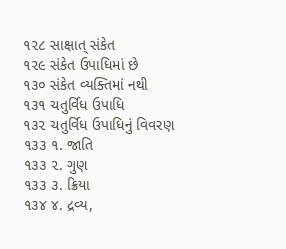૧૨૮ સાક્ષાત્ સંકેત
૧૨૯ સંકેત ઉપાધિમાં છે
૧૩૦ સંકેત વ્યક્તિમાં નથી
૧૩૧ ચતુર્વિધ ઉપાધિ
૧૩૨ ચતુર્વિધ ઉપાધિનું વિવરણ
૧૩૩ ૧. જાતિ
૧૩૩ ૨. ગુણ
૧૩૩ ૩. ક્રિયા
૧૩૪ ૪. દ્રવ્ય,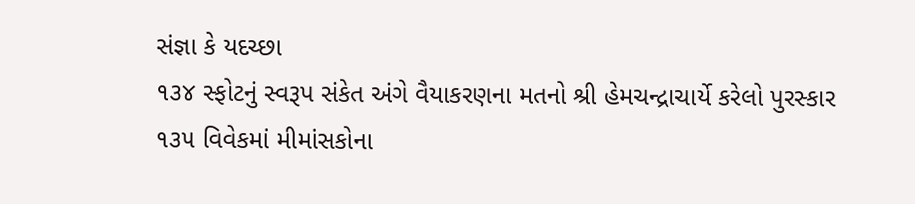સંજ્ઞા કે યદચ્છા
૧૩૪ સ્ફોટનું સ્વરૂપ સંકેત અંગે વૈયાકરણના મતનો શ્રી હેમચન્દ્રાચાર્યે કરેલો પુરસ્કાર
૧૩૫ વિવેકમાં મીમાંસકોના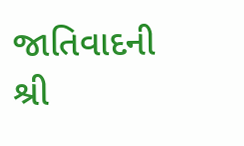જાતિવાદની શ્રી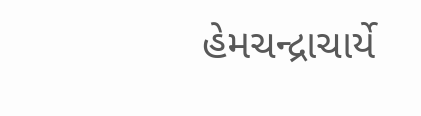હેમચન્દ્રાચાર્યે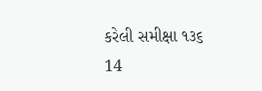કરેલી સમીક્ષા ૧૩૬
14